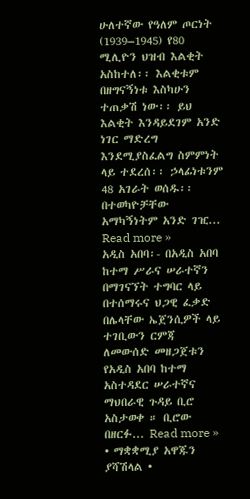ሁለተኛው የዓለም ጦርነት (1939–1945) የ80 ሚሊዮን ህዝብ እልቂት አስከተለ፡፡ እልቂቱም በዘግናኝነቱ እስካሁን ተጠቃሽ ነው፡፡ ይህ እልቂት እንዳይደገም አንድ ነገር ማድረግ እንደሚያስፈልግ ስምምነት ላይ ተደረሰ፡፡ ኃላፊነቱንም 48 አገራት ወሰዱ፡፡ በተወካዮቻቸው አማካኝነትም አንድ ገዢ... Read more »
አዲስ አበባ፡- በአዲስ አበባ ከተማ ሥራና ሠራተኛን በማገናኘት ተግባር ላይ በተሰማሩና ህጋዊ ፈቃድ በሌላቸው ኤጀንሲዎች ላይ ተገቢውን ርምጃ ለመውሰድ መዘጋጀቱን የአዲስ አበባ ከተማ አስተዳደር ሠራተኛና ማህበራዊ ጉዳይ ቢሮ አስታወቀ ። ቢሮው በዘርፉ... Read more »
• ማቋቋሚያ አዋጁን ያሻሽላል •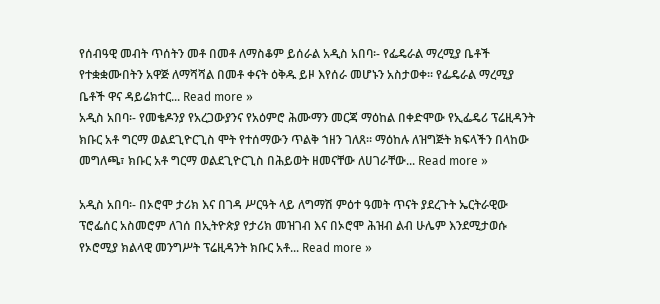የሰብዓዊ መብት ጥሰትን መቶ በመቶ ለማስቆም ይሰራል አዲስ አበባ፡- የፌዴራል ማረሚያ ቤቶች የተቋቋሙበትን አዋጅ ለማሻሻል በመቶ ቀናት ዕቅዱ ይዞ እየሰራ መሆኑን አስታወቀ፡፡ የፌዴራል ማረሚያ ቤቶች ዋና ዳይሬክተር... Read more »
አዲስ አበባ፡- የመቄዶንያ የአረጋውያንና የአዕምሮ ሕሙማን መርጃ ማዕከል በቀድሞው የኢፌዴሪ ፕሬዚዳንት ክቡር አቶ ግርማ ወልደጊዮርጊስ ሞት የተሰማውን ጥልቅ ኀዘን ገለጸ፡፡ ማዕከሉ ለዝግጅት ክፍላችን በላከው መግለጫ፣ ክቡር አቶ ግርማ ወልደጊዮርጊስ በሕይወት ዘመናቸው ለሀገራቸው... Read more »

አዲስ አበባ፡- በኦሮሞ ታሪክ እና በገዳ ሥርዓት ላይ ለግማሽ ምዕተ ዓመት ጥናት ያደረጉት ኤርትራዊው ፕሮፌሰር አስመሮም ለገሰ በኢትዮጵያ የታሪክ መዝገብ እና በኦሮሞ ሕዝብ ልብ ሁሌም እንደሚታወሱ የኦሮሚያ ክልላዊ መንግሥት ፕሬዚዳንት ክቡር አቶ... Read more »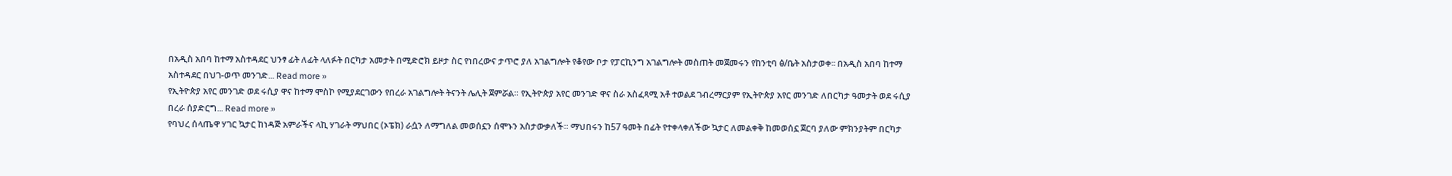በአዲስ አበባ ከተማ አስተዳደር ህንፃ ፊት ለፊት ላለፉት በርካታ አመታት በሚድሮክ ይዞታ ስር የነበረውና ታጥሮ ያለ አገልግሎት የቆየው ቦታ የፓርኪንግ አገልግሎት መስጠት መጀመሩን የከንቲባ ፅ/ቤት አስታወቀ፡፡ በአዲስ አበባ ከተማ አስተዳደር በህገ-ወጥ መንገድ... Read more »
የኢትዮጵያ አየር መንገድ ወደ ሩሲያ ዋና ከተማ ሞስኮ የሚያደርገውን የበረራ አገልግሎት ትናንት ሌሊት ጀምሯል። የኢትዮጵያ አየር መንገድ ዋና ስራ አስፈጻሚ አቶ ተወልደ ገብረማርያም የኢትዮጵያ አየር መንገድ ለበርካታ ዓመታት ወደ ሩሲያ በረራ ሰያድርግ... Read more »
የባህረ ሰላጤዋ ሃገር ኳታር ከነዳጅ አምራችና ላኪ ሃገራት ማህበር (ኦፔክ) ራሷን ለማግለል መወሰኗን ሰሞኑን አስታውቃለች። ማህበሩን ከ57 ዓመት በፊት የተቀላቀለችው ኳታር ለመልቀቅ ከመወሰኗ ጀርባ ያለው ምክንያትም በርካታ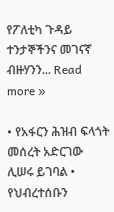የፖለቲካ ጉዳይ ተንታኞችንና መገናኛ ብዙሃንን... Read more »

• የአፋርን ሕዝብ ፍላጎት መሰረት አድርገው ሊሠሩ ይገባል • የህብረተሰቡን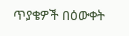ጥያቄዎች በዕውቀት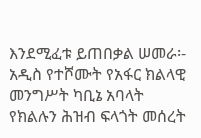እንደሚፈቱ ይጠበቃል ሠመራ፡- አዲስ የተሾሙት የአፋር ክልላዊ መንግሥት ካቢኔ አባላት የክልሉን ሕዝብ ፍላጎት መሰረት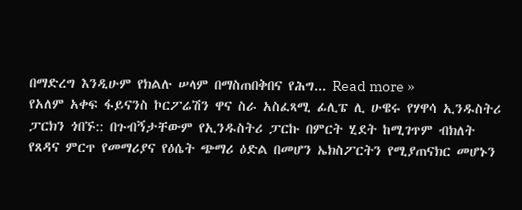በማድረግ እንዲሁም የክልሉ ሠላም በማስጠበቅበና የሕግ... Read more »
የአለም አቀፍ ፋይናንስ ኮርፖሬሽን ዋና ስራ አስፈጻሚ ፊሊፔ ሊ ሁዌሩ የሃዋሳ ኢንዱስትሪ ፓርክን ጎበኙ:: በጉብኝታቸውም የኢንዱስትሪ ፓርኩ በምርት ሂደት ከሚገጥም ብክለት የጸዳና ምርጥ የመማሪያና የዕሴት ጭማሪ ዕድል በመሆን ኤክስፖርትን የሚያጠናክር መሆኑን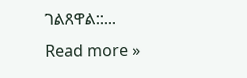ገልጸዋል::... Read more »